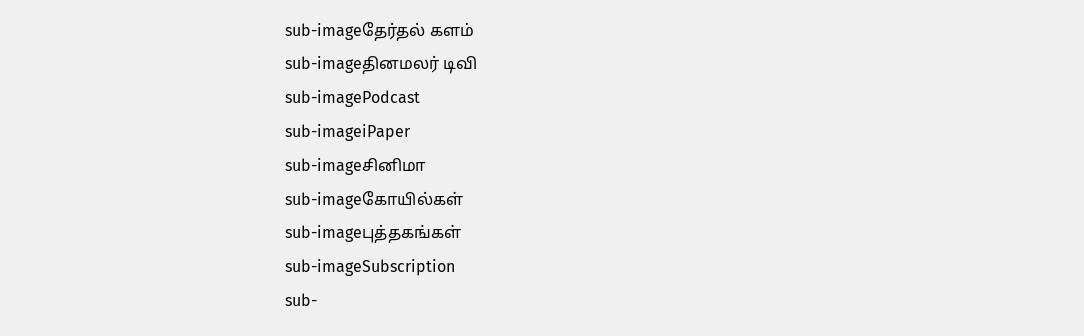sub-imageதேர்தல் களம்
sub-imageதினமலர் டிவி
sub-imagePodcast
sub-imageiPaper
sub-imageசினிமா
sub-imageகோயில்கள்
sub-imageபுத்தகங்கள்
sub-imageSubscription
sub-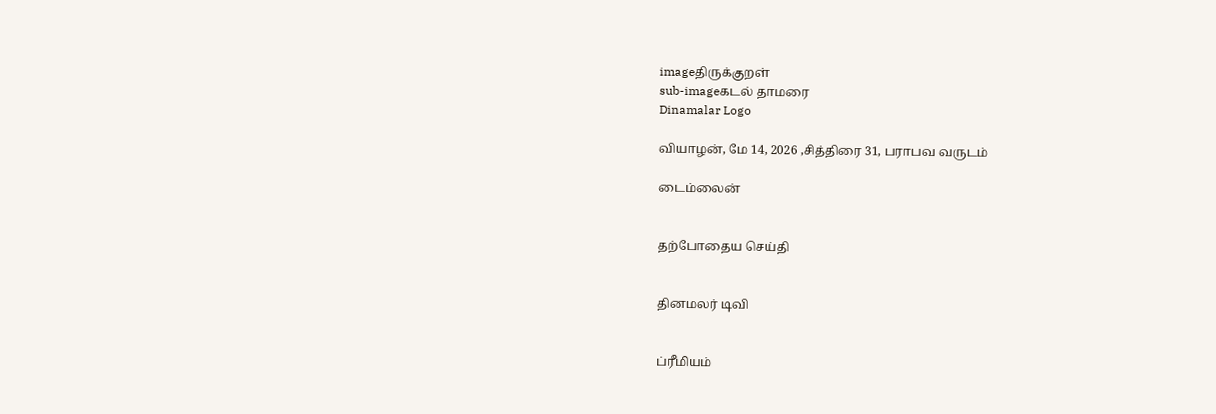imageதிருக்குறள்
sub-imageகடல் தாமரை
Dinamalar Logo

வியாழன், மே 14, 2026 ,சித்திரை 31, பராபவ வருடம்

டைம்லைன்


தற்போதைய செய்தி


தினமலர் டிவி


ப்ரீமியம்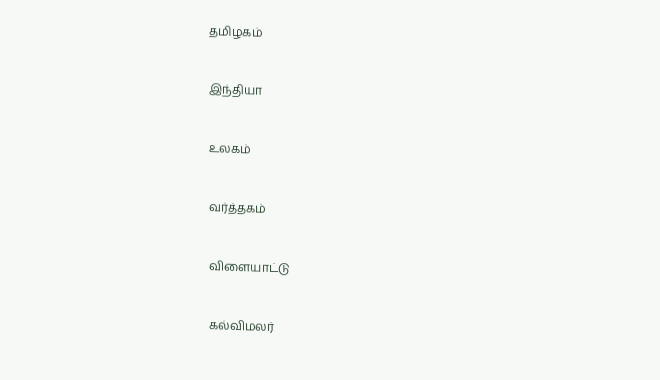தமிழகம்


இந்தியா


உலகம்


வர்த்தகம்


விளையாட்டு


கல்விமலர்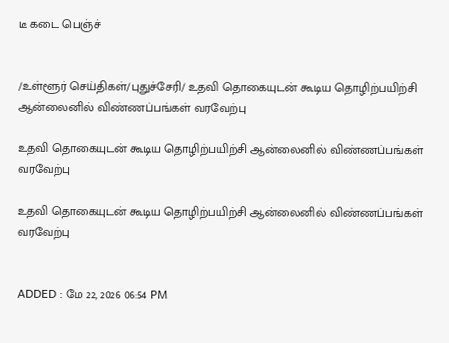டீ கடை பெஞ்ச்


/உள்ளூர் செய்திகள்/புதுச்சேரி/ உதவி தொகையுடன் கூடிய தொழிற்பயிற்சி ஆன்லைனில் விண்ணப்பங்கள் வரவேற்பு

உதவி தொகையுடன் கூடிய தொழிற்பயிற்சி ஆன்லைனில் விண்ணப்பங்கள் வரவேற்பு

உதவி தொகையுடன் கூடிய தொழிற்பயிற்சி ஆன்லைனில் விண்ணப்பங்கள் வரவேற்பு


ADDED : மே 22, 2026 06:54 PM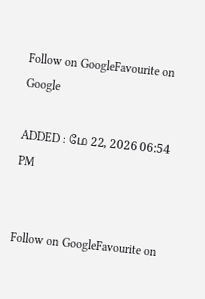Follow on GoogleFavourite on Google

ADDED : மே 22, 2026 06:54 PM


Follow on GoogleFavourite on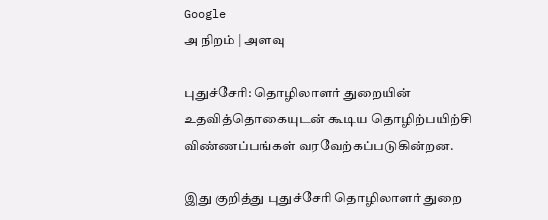Google
அ நிறம் | அளவு

புதுச்சேரி: தொழிலாளர் துறையின் உதவித்தொகையுடன் கூடிய தொழிற்பயிற்சி விண்ணப்பங்கள் வரவேற்கப்படுகின்றன.

இது குறித்து புதுச்சேரி தொழிலாளர் துறை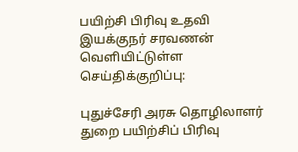பயிற்சி பிரிவு உதவி இயக்குநர் சரவணன் வெளியிட்டுள்ள செய்திக்குறிப்பு:

புதுச்சேரி அரசு தொழிலாளர் துறை பயிற்சிப் பிரிவு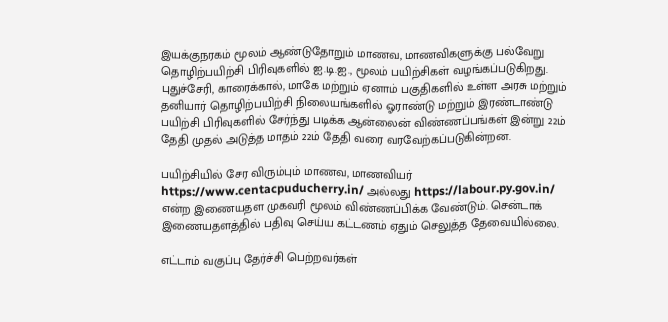இயக்குநரகம் மூலம் ஆண்டுதோறும் மாணவ, மாணவிகளுக்கு பல்வேறு தொழிற்பயிற்சி பிரிவுகளில் ஐ.டி.ஐ., மூலம் பயிற்சிகள் வழங்கப்படுகிறது.  புதுச்சேரி, காரைக்கால், மாகே மற்றும் ஏனாம் பகுதிகளில் உள்ள அரசு மற்றும் தனியார் தொழிற்பயிற்சி நிலையங்களில் ஓராண்டு மற்றும் இரண்டாண்டு பயிற்சி பிரிவுகளில் சேர்ந்து படிக்க ஆன்லைன் விண்ணப்பங்கள் இன்று 22ம் தேதி முதல் அடுத்த மாதம் 22ம் தேதி வரை வரவேற்கப்படுகின்றன.

பயிற்சியில் சேர விரும்பும் மாணவ, மாணவியர் https://www.centacpuducherry.in/ அல்லது https://labour.py.gov.in/ என்ற இணையதள முகவரி மூலம் விண்ணப்பிக்க வேண்டும். சென்டாக் இணையதளத்தில் பதிவு செய்ய கட்டணம் ஏதும் செலுத்த தேவையில்லை.

எட்டாம் வகுப்பு தேர்ச்சி பெற்றவர்கள்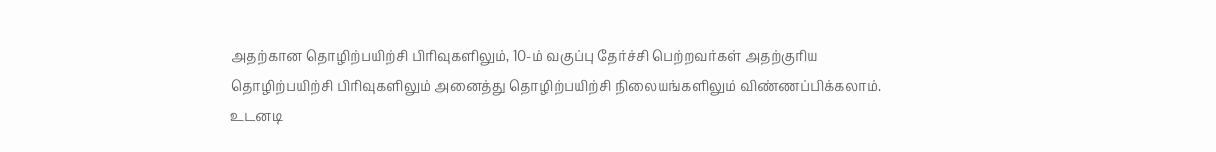அதற்கான தொழிற்பயிற்சி பிரிவுகளிலும், 10-ம் வகுப்பு தேர்ச்சி பெற்றவர்கள் அதற்குரிய தொழிற்பயிற்சி பிரிவுகளிலும் அனைத்து தொழிற்பயிற்சி நிலையங்களிலும் விண்ணப்பிக்கலாம். உடனடி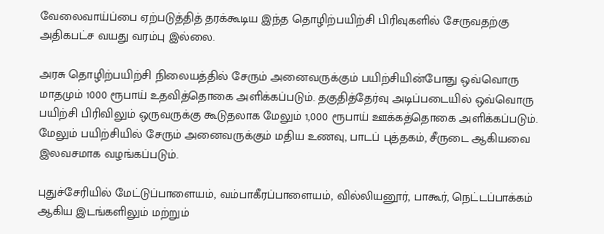வேலைவாய்ப்பை ஏற்படுத்தித் தரக்கூடிய இந்த தொழிற்பயிற்சி பிரிவுகளில் சேருவதற்கு அதிகபட்ச வயது வரம்பு இல்லை.

அரசு தொழிற்பயிற்சி நிலையத்தில் சேரும் அனைவருக்கும் பயிற்சியின்போது ஒவ்வொரு மாதமும் 1000 ரூபாய் உதவித்தொகை அளிக்கப்படும். தகுதித்தேர்வு அடிப்படையில் ஒவ்வொரு பயிற்சி பிரிவிலும் ஒருவருக்கு கூடுதலாக மேலும் 1,000 ரூபாய் ஊக்கத்தொகை அளிக்கப்படும். மேலும் பயிற்சியில் சேரும் அனைவருக்கும் மதிய உணவு, பாடப் புத்தகம், சீருடை ஆகியவை இலவசமாக வழங்கப்படும்.

புதுச்சேரியில் மேட்டுப்பாளையம், வம்பாகீரப்பாளையம், வில்லியனூர், பாகூர், நெட்டப்பாக்கம் ஆகிய இடங்களிலும் மற்றும்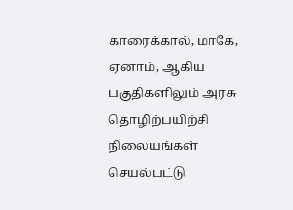காரைக்கால், மாகே, ஏனாம், ஆகிய பகுதிகளிலும் அரசு தொழிற்பயிற்சி நிலையங்கள் செயல்பட்டு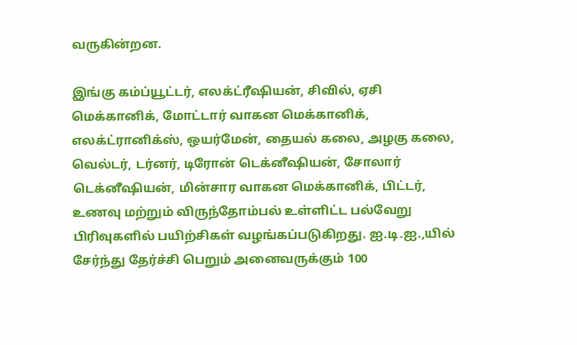வருகின்றன.

இங்கு கம்ப்யூட்டர், எலக்ட்ரீஷியன், சிவில், ஏசி மெக்கானிக், மோட்டார் வாகன மெக்கானிக், எலக்ட்ரானிக்ஸ், ஒயர்மேன், தையல் கலை, அழகு கலை, வெல்டர், டர்னர், டிரோன் டெக்னீஷியன், சோலார் டெக்னீஷியன், மின்சார வாகன மெக்கானிக், பிட்டர், உணவு மற்றும் விருந்தோம்பல் உள்ளிட்ட பல்வேறு பிரிவுகளில் பயிற்சிகள் வழங்கப்படுகிறது. ஐ.டி.ஐ.,யில்  சேர்ந்து தேர்ச்சி பெறும் அனைவருக்கும் 100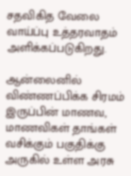சதவிகித வேலை வாய்ப்பு உத்தரவாதம் அளிக்கப்படுகிறது.

ஆன்லைனில் விண்ணப்பிக்க சிரமம் இருப்பின் மாணவ, மாணவிகள் தாங்கள் வசிக்கும் பகுதிக்கு அருகில் உள்ள அரசு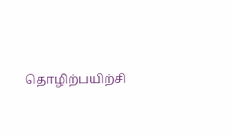தொழிற்பயிற்சி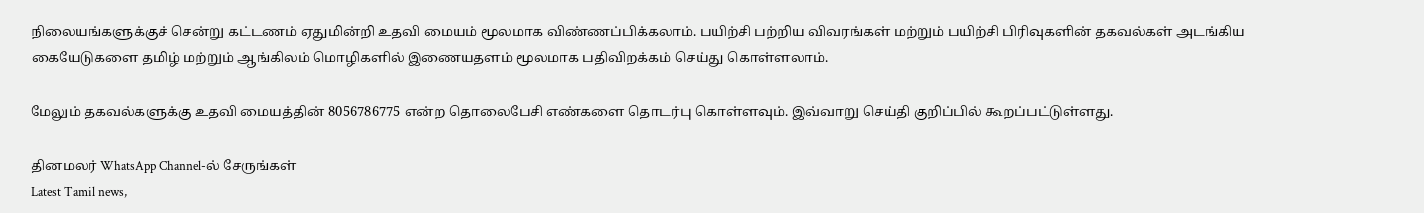நிலையங்களுக்குச் சென்று கட்டணம் ஏதுமின்றி உதவி மையம் மூலமாக விண்ணப்பிக்கலாம். பயிற்சி பற்றிய விவரங்கள் மற்றும் பயிற்சி பிரிவுகளின் தகவல்கள் அடங்கிய கையேடுகளை தமிழ் மற்றும் ஆங்கிலம் மொழிகளில் இணையதளம் மூலமாக பதிவிறக்கம் செய்து கொள்ளலாம்.

மேலும் தகவல்களுக்கு உதவி மையத்தின் 8056786775 என்ற தொலைபேசி எண்களை தொடர்பு கொள்ளவும். இவ்வாறு செய்தி குறிப்பில் கூறப்பட்டுள்ளது.

தினமலர் WhatsApp Channel-ல் சேருங்கள்
Latest Tamil news,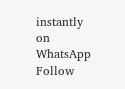instantly on WhatsApp
Follow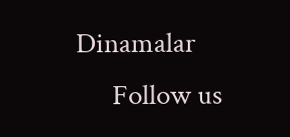Dinamalar
      Follow us